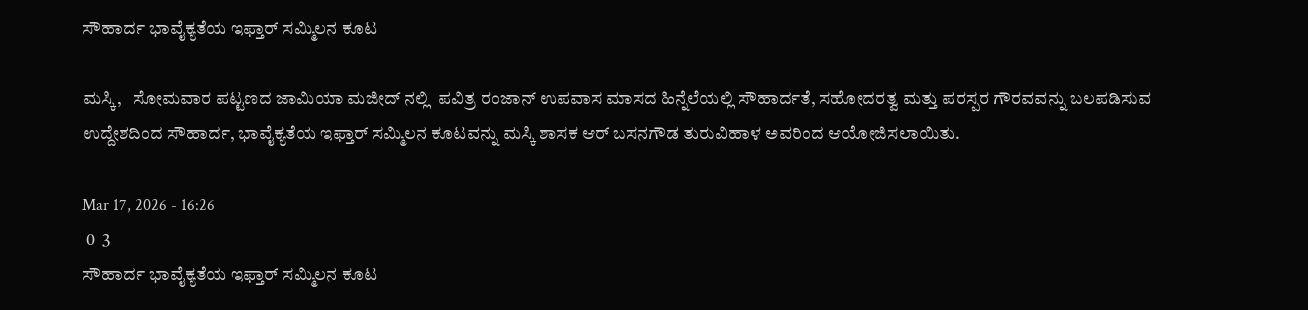ಸೌಹಾರ್ದ ಭಾವೈಕ್ಯತೆಯ ಇಫ್ತಾ‌ರ್ ಸಮ್ಮಿಲನ ಕೂಟ

ಮಸ್ಕಿ,   ಸೋಮವಾರ ಪಟ್ಟಣದ ಜಾಮಿಯಾ ಮಜೀದ್‌ ನಲ್ಲಿ  ಪವಿತ್ರ ರಂಜಾನ್ ಉಪವಾಸ ಮಾಸದ ಹಿನ್ನೆಲೆಯಲ್ಲಿ ಸೌಹಾರ್ದತೆ, ಸಹೋದರತ್ವ ಮತ್ತು ಪರಸ್ಪರ ಗೌರವವನ್ನು ಬಲಪಡಿಸುವ ಉದ್ದೇಶದಿಂದ ಸೌಹಾರ್ದ, ಭಾವೈಕ್ಯತೆಯ ಇಫ್ತಾ‌ರ್ ಸಮ್ಮಿಲನ ಕೂಟವನ್ನು ಮಸ್ಕಿ ಶಾಸಕ ಆರ್ ಬಸನಗೌಡ ತುರುವಿಹಾಳ ಅವರಿಂದ ಆಯೋಜಿಸಲಾಯಿತು.

Mar 17, 2026 - 16:26
 0  3
ಸೌಹಾರ್ದ ಭಾವೈಕ್ಯತೆಯ ಇಫ್ತಾ‌ರ್ ಸಮ್ಮಿಲನ ಕೂಟ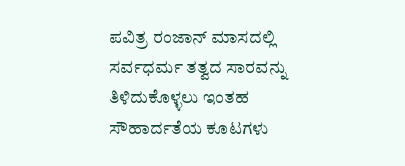ಪವಿತ್ರ ರಂಜಾನ್ ಮಾಸದಲ್ಲಿ ಸರ್ವಧರ್ಮ ತತ್ವದ ಸಾರವನ್ನು ತಿಳಿದುಕೊಳ್ಳಲು ಇಂತಹ ಸೌಹಾರ್ದತೆಯ ಕೂಟಗಳು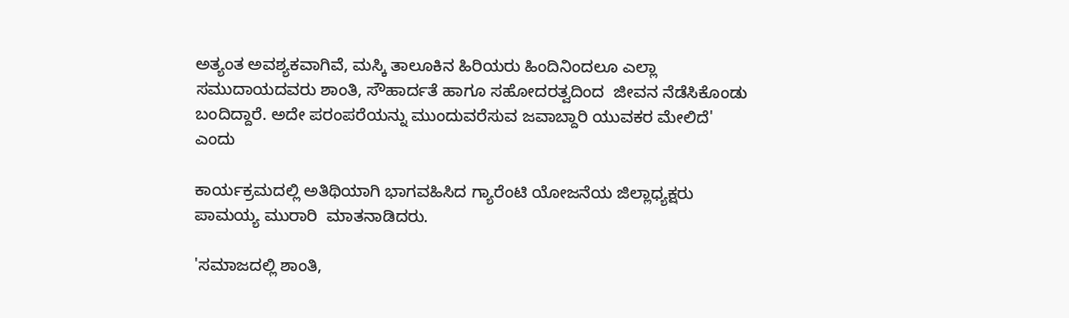ಅತ್ಯಂತ ಅವಶ್ಯಕವಾಗಿವೆ, ಮಸ್ಕಿ ತಾಲೂಕಿನ ಹಿರಿಯರು ಹಿಂದಿನಿಂದಲೂ ಎಲ್ಲಾ ಸಮುದಾಯದವರು ಶಾಂತಿ, ಸೌಹಾರ್ದತೆ ಹಾಗೂ ಸಹೋದರತ್ವದಿಂದ  ಜೀವನ ನೆಡೆಸಿಕೊಂಡು ಬಂದಿದ್ದಾರೆ. ಅದೇ ಪರಂಪರೆಯನ್ನು ಮುಂದುವರೆಸುವ ಜವಾಬ್ದಾರಿ ಯುವಕರ ಮೇಲಿದೆ' ಎಂದು

ಕಾರ್ಯಕ್ರಮದಲ್ಲಿ ಅತಿಥಿಯಾಗಿ ಭಾಗವಹಿಸಿದ ಗ್ಯಾರೆಂಟಿ ಯೋಜನೆಯ ಜಿಲ್ಲಾಧ್ಯಕ್ಷರು  ಪಾಮಯ್ಯ ಮುರಾರಿ  ಮಾತನಾಡಿದರು.

'ಸಮಾಜದಲ್ಲಿ ಶಾಂತಿ,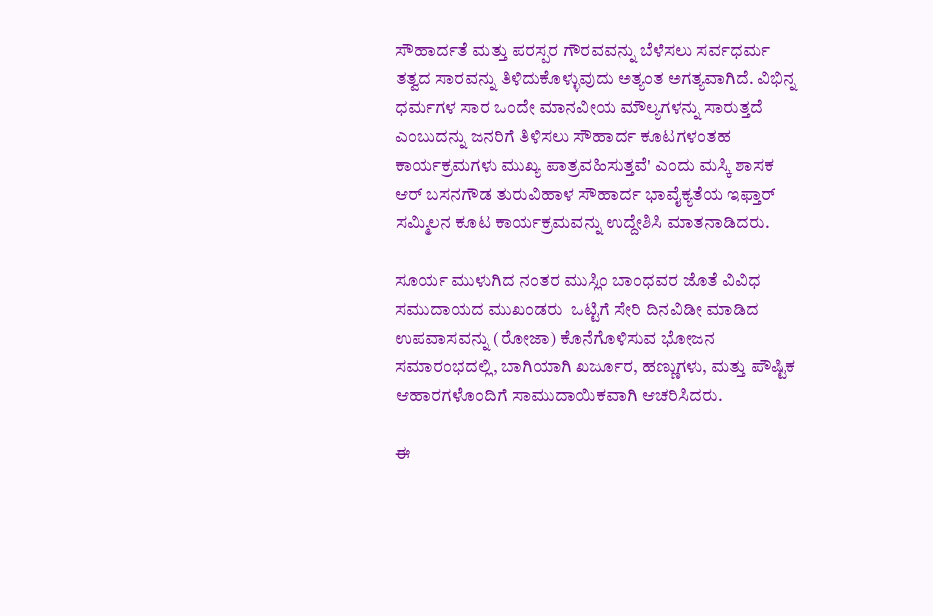ಸೌಹಾರ್ದತೆ ಮತ್ತು ಪರಸ್ಪರ ಗೌರವವನ್ನು ಬೆಳೆಸಲು ಸರ್ವಧರ್ಮ ತತ್ವದ ಸಾರವನ್ನು ತಿಳಿದುಕೊಳ್ಳುವುದು ಅತ್ಯಂತ ಅಗತ್ಯವಾಗಿದೆ. ವಿಭಿನ್ನ ಧರ್ಮಗಳ ಸಾರ ಒಂದೇ ಮಾನವೀಯ ಮೌಲ್ಯಗಳನ್ನು ಸಾರುತ್ತದೆ ಎಂಬುದನ್ನು ಜನರಿಗೆ ತಿಳಿಸಲು ಸೌಹಾರ್ದ ಕೂಟಗಳಂತಹ ಕಾರ್ಯಕ್ರಮಗಳು ಮುಖ್ಯ ಪಾತ್ರವಹಿಸುತ್ತವೆ' ಎಂದು ಮಸ್ಕಿ ಶಾಸಕ ಆರ್ ಬಸನಗೌಡ ತುರುವಿಹಾಳ ಸೌಹಾರ್ದ ಭಾವೈಕ್ಯತೆಯ ಇಫ್ತಾ‌ರ್ ಸಮ್ಮಿಲನ ಕೂಟ ಕಾರ್ಯಕ್ರಮವನ್ನು ಉದ್ದೇಶಿಸಿ ಮಾತನಾಡಿದರು.

ಸೂರ್ಯ ಮುಳುಗಿದ ನಂತರ ಮುಸ್ಲಿಂ ಬಾಂಧವರ ಜೊತೆ ವಿವಿಧ ಸಮುದಾಯದ ಮುಖಂಡರು  ಒಟ್ಟಿಗೆ ಸೇರಿ ದಿನವಿಡೀ ಮಾಡಿದ ಉಪವಾಸವನ್ನು (ರೋಜಾ) ಕೊನೆಗೊಳಿಸುವ ಭೋಜನ ಸಮಾರಂಭದಲ್ಲಿ, ಬಾಗಿಯಾಗಿ ಖರ್ಜೂರ, ಹಣ್ಣುಗಳು, ಮತ್ತು ಪೌಷ್ಟಿಕ ಆಹಾರಗಳೊಂದಿಗೆ ಸಾಮುದಾಯಿಕವಾಗಿ ಆಚರಿಸಿದರು.

ಈ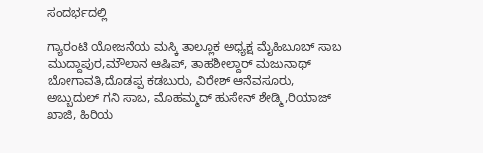ಸಂದರ್ಭದಲ್ಲಿ

ಗ್ಯಾರಂಟಿ ಯೋಜನೆಯ ಮಸ್ಕಿ ತಾಲ್ಲೂಕ ಅಧ್ಯಕ್ಷ ಮೈಹಿಬೂಬ್ ಸಾಬ ಮುದ್ದಾಪುರ,ಮೌಲಾನ ಆಷಿಪ್, ತಾಹಶೀಲ್ದಾರ್ ಮಜುನಾಥ್ ಬೋಗಾವತಿ,ದೊಡಪ್ಪ ಕಡಬುರು, ವಿರೇಶ್ ಆನೆವಸೂರು, ಅಬ್ಬುದುಲ್ ಗನಿ ಸಾಬ, ಮೊಹಮ್ಮದ್ ಹುಸೇನ್ ಶೇಡ್ಮಿ,ರಿಯಾಜ್ ಖಾಜಿ, ಹಿರಿಯ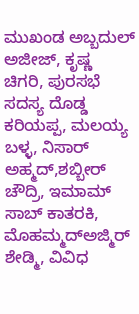ಮುಖಂಡ ಅಬ್ಬದುಲ್ ಅಜೀಜ್, ಕೃಷ್ಣ ಚಿಗರಿ, ಪುರಸಭೆ ಸದಸ್ಯ ದೊಡ್ಡ ಕರಿಯಪ್ಪ, ಮಲಯ್ಯ ಬಳ್ಳ, ನಿಸಾರ್ ಅಹ್ಮದ್,ಶಬ್ಬೀರ್ ಚೌದ್ರಿ, ಇಮಾಮ್ ಸಾಬ್ ಕಾತರಕಿ, ಮೊಹಮ್ಮದ್ಅಜ್ಮಿರ್ ಶೇಡ್ಮಿ, ವಿವಿಧ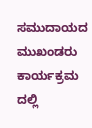ಸಮುದಾಯದ ಮುಖಂಡರು ಕಾರ್ಯಕ್ರಮ ದಲ್ಲಿ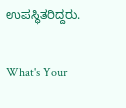ಉಪಸ್ಥಿತರಿದ್ದರು.

What's Your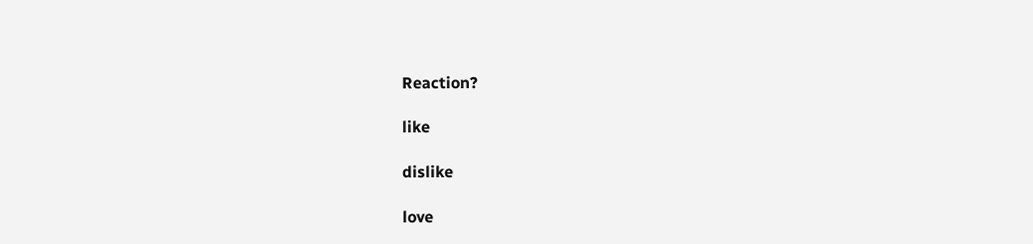Reaction?

like

dislike

love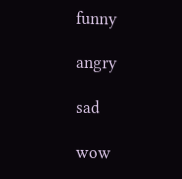funny

angry

sad

wow